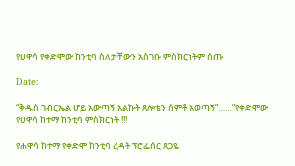የሀዋሳ የቀድሞው ከንቲባ ስለታቸውን አስገቡ ምስክርነትም ሰጡ

Date:

“ቅዱስ ገብርኤል ሆይ አውጣኝ አልኩት ጸሎቴን ሰምቶ አወጣኝ”……”የቀድሞው የሀዋሳ ከተማ ከንቲባ ምስክርነት !!!

የሐዋሳ ከተማ የቀድሞ ከንቲባ ረዳት ፕሮፌሰር ጸጋዬ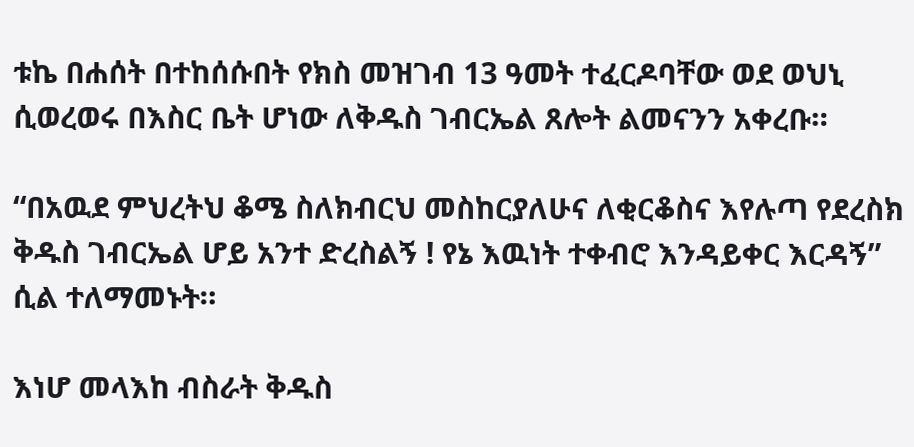ቱኬ በሐሰት በተከሰሱበት የክስ መዝገብ 13 ዓመት ተፈርዶባቸው ወደ ወህኒ ሲወረወሩ በእስር ቤት ሆነው ለቅዱስ ገብርኤል ጸሎት ልመናንን አቀረቡ።

“በአዉደ ምህረትህ ቆሜ ስለክብርህ መስከርያለሁና ለቂርቆስና እየሉጣ የደረስክ ቅዱስ ገብርኤል ሆይ አንተ ድረስልኝ ! የኔ እዉነት ተቀብሮ እንዳይቀር እርዳኝ” ሲል ተለማመኑት።

እነሆ መላእከ ብስራት ቅዱስ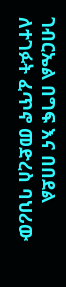ገብርኤል በግፍ እና በበደል ለተገፉት ፈጥኖ መድረስ ባህሪው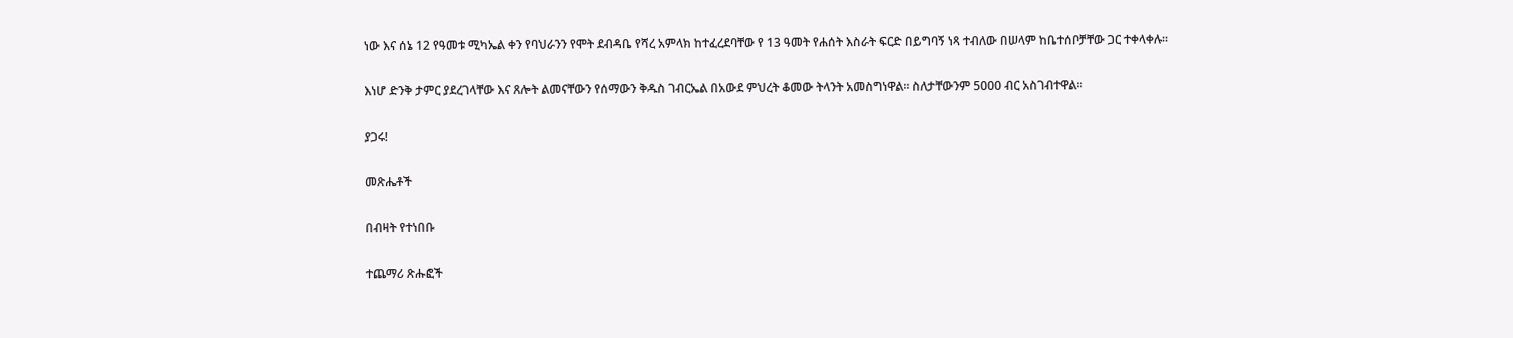ነው እና ሰኔ 12 የዓመቱ ሚካኤል ቀን የባህራንን የሞት ደብዳቤ የሻረ አምላክ ከተፈረደባቸው የ 13 ዓመት የሐሰት እስራት ፍርድ በይግባኝ ነጻ ተብለው በሠላም ከቤተሰቦቻቸው ጋር ተቀላቀሉ።

እነሆ ድንቅ ታምር ያደረገላቸው እና ጸሎት ልመናቸውን የሰማውን ቅዱስ ገብርኤል በአውደ ምህረት ቆመው ትላንት አመስግነዋል። ስለታቸውንም 5000 ብር አስገብተዋል።

ያጋሩ!

መጽሔቶች

በብዛት የተነበቡ

ተጨማሪ ጽሑፎች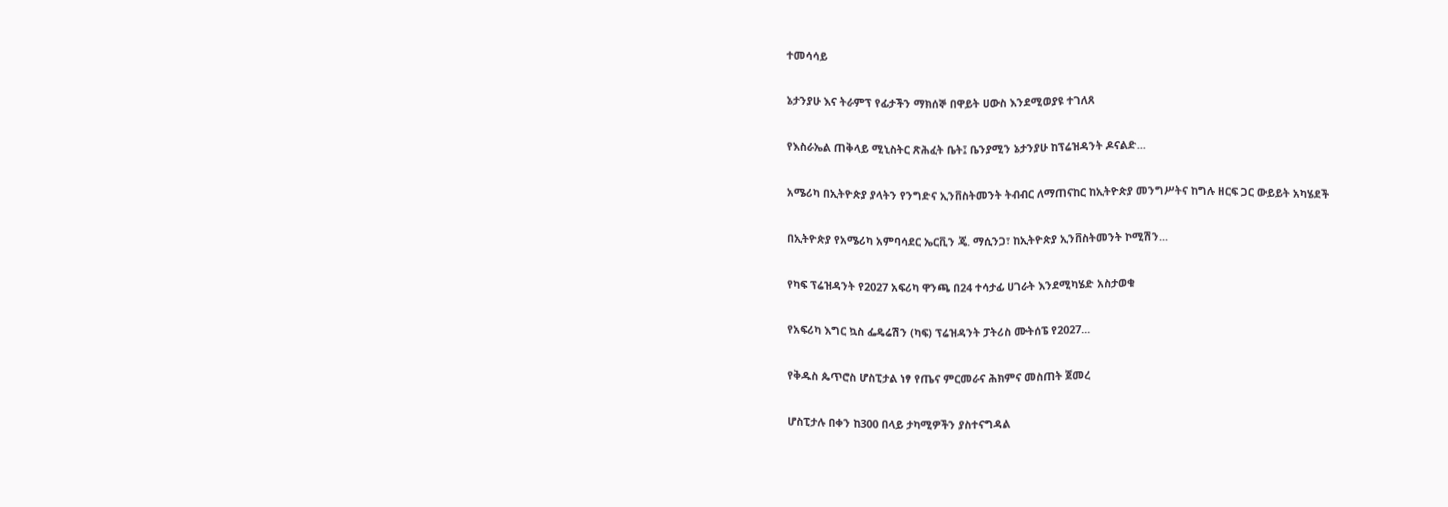ተመሳሳይ

ኔታንያሁ እና ትራምፕ የፊታችን ማክሰኞ በዋይት ሀውስ እንደሚወያዩ ተገለጸ

የእስራኤል ጠቅላይ ሚኒስትር ጽሕፈት ቤት፤ ቤንያሚን ኔታንያሁ ከፕሬዝዳንት ዶናልድ...

አሜሪካ በኢትዮጵያ ያላትን የንግድና ኢንቨስትመንት ትብብር ለማጠናከር ከኢትዮጵያ መንግሥትና ከግሉ ዘርፍ ጋር ውይይት አካሄደች

በኢትዮጵያ የአሜሪካ አምባሳደር ኤርቪን ጄ. ማሲንጋ፣ ከኢትዮጵያ ኢንቨስትመንት ኮሚሽን...

የካፍ ፕሬዝዳንት የ2027 አፍሪካ ዋንጫ በ24 ተሳታፊ ሀገራት እንደሚካሄድ አስታወቁ

የአፍሪካ እግር ኳስ ፌዴሬሽን (ካፍ) ፕሬዝዳንት ፓትሪስ ሙትሰፔ የ2027...

የቅዱስ ጴጥሮስ ሆስፒታል ነፃ የጤና ምርመራና ሕክምና መስጠት ጀመረ

ሆስፒታሉ በቀን ከ300 በላይ ታካሚዎችን ያስተናግዳል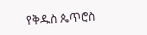የቅዱስ ጴጥሮስ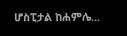ሆስፒታል ከሐምሌ...